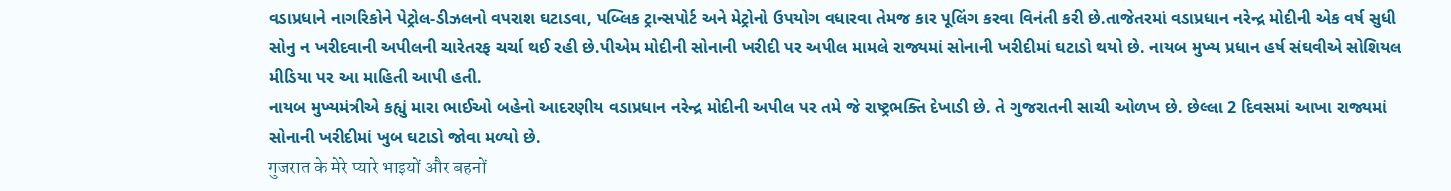વડાપ્રધાને નાગરિકોને પેટ્રોલ-ડીઝલનો વપરાશ ઘટાડવા, પબ્લિક ટ્રાન્સપોર્ટ અને મેટ્રોનો ઉપયોગ વધારવા તેમજ કાર પૂલિંગ કરવા વિનંતી કરી છે.તાજેતરમાં વડાપ્રધાન નરેન્દ્ર મોદીની એક વર્ષ સુધી સોનુ ન ખરીદવાની અપીલની ચારેતરફ ચર્ચા થઈ રહી છે.પીએમ મોદીની સોનાની ખરીદી પર અપીલ મામલે રાજ્યમાં સોનાની ખરીદીમાં ઘટાડો થયો છે. નાયબ મુખ્ય પ્રધાન હર્ષ સંઘવીએ સોશિયલ મીડિયા પર આ માહિતી આપી હતી.
નાયબ મુખ્યમંત્રીએ કહ્યું મારા ભાઈઓ બહેનો આદરણીય વડાપ્રધાન નરેન્દ્ર મોદીની અપીલ પર તમે જે રાષ્ટ્રભક્તિ દેખાડી છે. તે ગુજરાતની સાચી ઓળખ છે. છેલ્લા 2 દિવસમાં આખા રાજ્યમાં સોનાની ખરીદીમાં ખુબ ઘટાડો જોવા મળ્યો છે.
गुजरात के मेरे प्यारे भाइयों और बहनों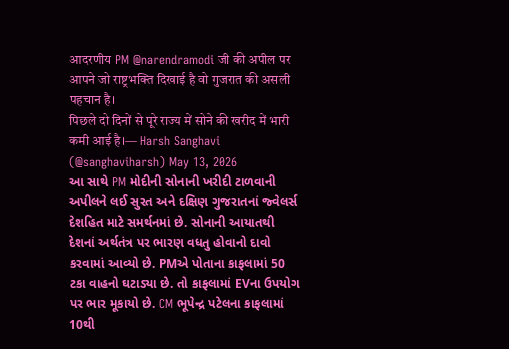आदरणीय PM @narendramodi जी की अपील पर आपने जो राष्ट्रभक्ति दिखाई है वो गुजरात की असली पहचान है।
पिछले दो दिनों से पूरे राज्य में सोने की खरीद में भारी कमी आई है।— Harsh Sanghavi (@sanghaviharsh) May 13, 2026
આ સાથે PM મોદીની સોનાની ખરીદી ટાળવાની અપીલને લઈ સુરત અને દક્ષિણ ગુજરાતનાં જ્વેલર્સ દેશહિત માટે સમર્થનમાં છે. સોનાની આયાતથી દેશનાં અર્થતંત્ર પર ભારણ વધતુ હોવાનો દાવો કરવામાં આવ્યો છે. PMએ પોતાના કાફલામાં 50 ટકા વાહનો ઘટાડ્યા છે. તો કાફલામાં EVના ઉપયોગ પર ભાર મૂકાયો છે. CM ભૂપેન્દ્ર પટેલના કાફલામાં 10થી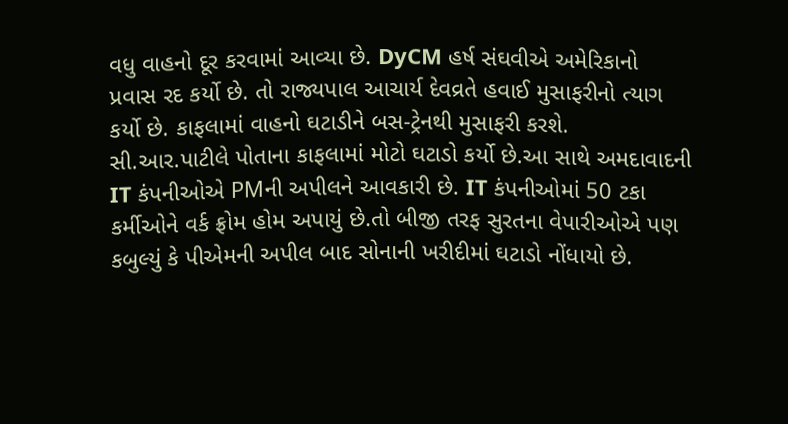વધુ વાહનો દૂર કરવામાં આવ્યા છે. DyCM હર્ષ સંઘવીએ અમેરિકાનો પ્રવાસ રદ કર્યો છે. તો રાજ્યપાલ આચાર્ય દેવવ્રતે હવાઈ મુસાફરીનો ત્યાગ કર્યો છે. કાફલામાં વાહનો ઘટાડીને બસ-ટ્રેનથી મુસાફરી કરશે.
સી.આર.પાટીલે પોતાના કાફલામાં મોટો ઘટાડો કર્યો છે.આ સાથે અમદાવાદની IT કંપનીઓએ PMની અપીલને આવકારી છે. IT કંપનીઓમાં 50 ટકા કર્મીઓને વર્ક ફ્રોમ હોમ અપાયું છે.તો બીજી તરફ સુરતના વેપારીઓએ પણ કબુલ્યું કે પીએમની અપીલ બાદ સોનાની ખરીદીમાં ઘટાડો નોંધાયો છે.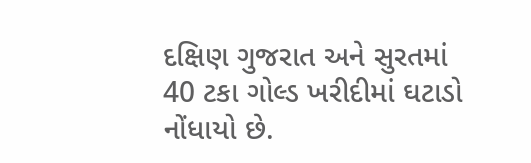દક્ષિણ ગુજરાત અને સુરતમાં 40 ટકા ગોલ્ડ ખરીદીમાં ઘટાડો નોંધાયો છે.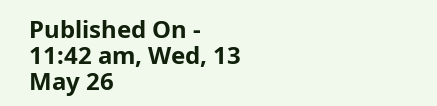Published On - 11:42 am, Wed, 13 May 26